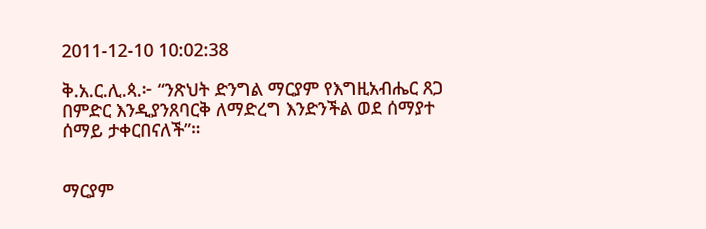2011-12-10 10:02:38

ቅ.አ.ር.ሊ.ጳ.፦ “ንጽህት ድንግል ማርያም የእግዚአብሔር ጸጋ በምድር እንዲያንጸባርቅ ለማድረግ እንድንችል ወደ ሰማያተ ሰማይ ታቀርበናለች”።


ማርያም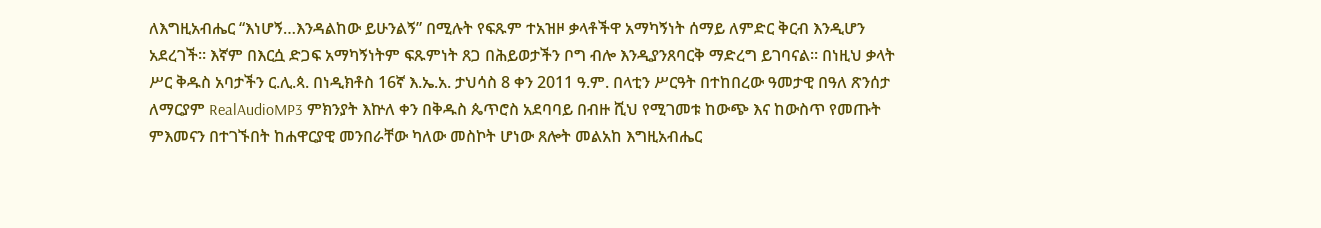ለእግዚአብሔር “እነሆኝ…እንዳልከው ይሁንልኝ” በሚሉት የፍጹም ተአዝዞ ቃላቶችዋ አማካኝነት ሰማይ ለምድር ቅርብ እንዲሆን አደረገች። እኛም በእርሷ ድጋፍ አማካኝነትም ፍጹምነት ጸጋ በሕይወታችን ቦግ ብሎ እንዲያንጸባርቅ ማድረግ ይገባናል። በነዚህ ቃላት ሥር ቅዱስ አባታችን ር.ሊ.ጳ. በነዲክቶስ 16ኛ እ.ኤ.አ. ታህሳስ 8 ቀን 2011 ዓ.ም. በላቲን ሥርዓት በተከበረው ዓመታዊ በዓለ ጽንሰታ ለማርያም RealAudioMP3 ምክንያት እኵለ ቀን በቅዱስ ጴጥሮስ አደባባይ በብዙ ሺህ የሚገመቱ ከውጭ እና ከውስጥ የመጡት ምእመናን በተገኙበት ከሐዋርያዊ መንበራቸው ካለው መስኮት ሆነው ጸሎት መልአከ እግዚአብሔር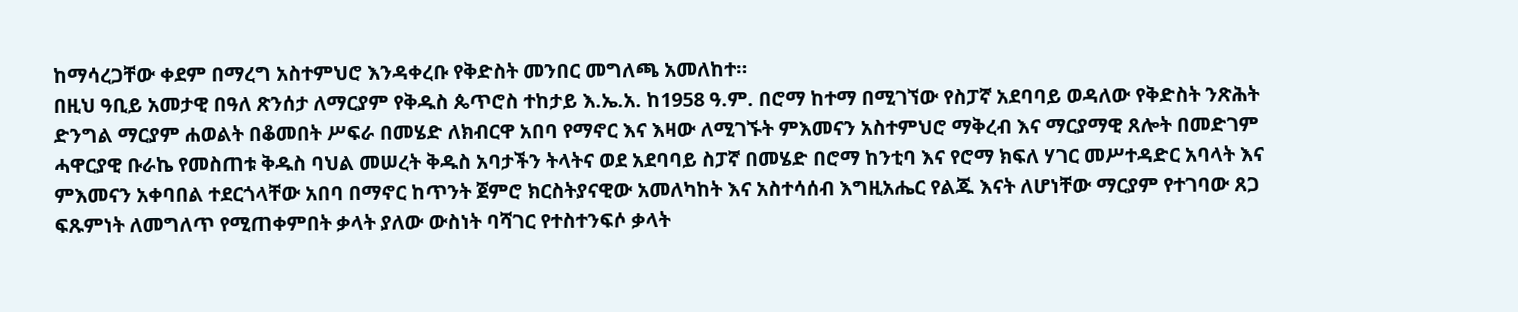ከማሳረጋቸው ቀደም በማረግ አስተምህሮ እንዳቀረቡ የቅድስት መንበር መግለጫ አመለከተ።
በዚህ ዓቢይ አመታዊ በዓለ ጽንሰታ ለማርያም የቅዱስ ጴጥሮስ ተከታይ እ.ኤ.አ. ከ1958 ዓ.ም. በሮማ ከተማ በሚገኘው የስፓኛ አደባባይ ወዳለው የቅድስት ንጽሕት ድንግል ማርያም ሐወልት በቆመበት ሥፍራ በመሄድ ለክብርዋ አበባ የማኖር እና እዛው ለሚገኙት ምእመናን አስተምህሮ ማቅረብ እና ማርያማዊ ጸሎት በመድገም ሓዋርያዊ ቡራኬ የመስጠቱ ቅዱስ ባህል መሠረት ቅዱስ አባታችን ትላትና ወደ አደባባይ ስፓኛ በመሄድ በሮማ ከንቲባ እና የሮማ ክፍለ ሃገር መሥተዳድር አባላት እና ምእመናን አቀባበል ተደርጎላቸው አበባ በማኖር ከጥንት ጀምሮ ክርስትያናዊው አመለካከት እና አስተሳሰብ እግዚአሔር የልጁ እናት ለሆነቸው ማርያም የተገባው ጸጋ ፍጹምነት ለመግለጥ የሚጠቀምበት ቃላት ያለው ውስነት ባሻገር የተስተንፍሶ ቃላት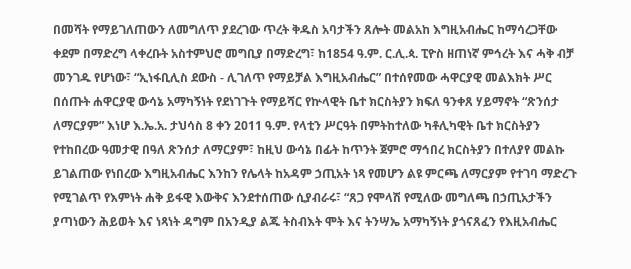በመሻት የማይገለጠውን ለመግለጥ ያደረገው ጥረት ቅዱስ አባታችን ጸሎት መልአከ እግዚአብሔር ከማሳረጋቸው ቀደም በማድረግ ላቀረቡት አስተምህሮ መግቢያ በማድረግ፣ ከ1854 ዓ.ም. ር.ሊ.ጳ. ፒዮስ ዘጠነኛ ምኅረት እና ሓቅ ብቻ መንገዱ የሆነው፣ “ኢነፋቢሊስ ደውስ - ሊገለጥ የማይቻል እግዚአብሔር” በተሰየመው ሓዋርያዊ መልእክት ሥር በሰጡት ሐዋርያዊ ውሳኔ አማካኝነት የደነገጉት የማይሻር የኵላዊት ቤተ ክርስትያን ክፍለ ዓንቀጸ ሃይማኖት “ጽንሰታ ለማርያም” እነሆ እ.ኤ.አ. ታህሳስ 8 ቀን 2011 ዓ.ም. የላቲን ሥርዓት በምትከተለው ካቶሊካዊት ቤተ ክርስትያን የተከበረው ዓመታዊ በዓለ ጽንሰታ ለማርያም፣ ከዚህ ውሳኔ በፊት ከጥንት ጀምሮ ማኅበረ ክርስትያን በተለያየ መልኩ ይገልጠው የነበረው እግዚአብሔር እንከን የሌላት ከአዳም ኃጢአት ነጻ የመሆን ልዩ ምርጫ ለማርያም የተገባ ማድረጉ የሚገልጥ የእምነት ሐቅ ይፋዊ እውቅና እንደተሰጠው ሲያብራሩ፣ “ጸጋ የሞላሽ የሚለው መግለጫ በኃጢአታችን ያጣነውን ሕይወት እና ነጻነት ዳግም በአንዲያ ልጁ ትስብእት ሞት እና ትንሣኤ አማካኝነት ያጎናጸፈን የእዚአብሔር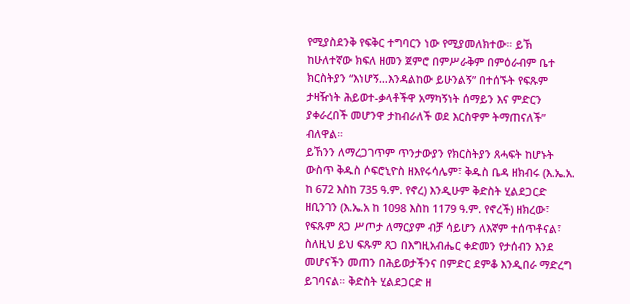የሚያስደንቅ የፍቅር ተግባርን ነው የሚያመለክተው። ይኽ ከሁለተኛው ክፍለ ዘመን ጀምሮ በምሥራቅም በምዕራብም ቤተ ክርስትያን “እነሆኝ…እንዳልከው ይሁንልኝ” በተሰኙት የፍጹም ታዛዥነት ሕይወተ-ቃላቶችዋ አማካኝነት ሰማይን እና ምድርን ያቀራረበች መሆንዋ ታከብራለች ወደ እርስዋም ትማጠናለች” ብለዋል።
ይኸንን ለማረጋገጥም ጥንታውያን የክርስትያን ጸሓፍት ከሆኑት ውስጥ ቅዱስ ሶፍሮኒዮስ ዘእየሩሳሌም፣ ቅዱስ ቤዳ ዘክብሩ (እ.ኤ.አ. ከ 672 እስከ 735 ዓ.ም. የኖረ) እንዲሁም ቅድስት ሂልደጋርድ ዘቢንገን (እ.ኤ.አ ከ 1098 እስከ 1179 ዓ.ም. የኖረች) ዘክረው፣ የፍጹም ጸጋ ሥጦታ ለማርያም ብቻ ሳይሆን ለእኛም ተሰጥቶናል፣ ስለዚህ ይህ ፍጹም ጸጋ በእግዚአብሔር ቀድመን የታሰብን እንደ መሆናችን መጠን በሕይወታችንና በምድር ደምቆ እንዲበራ ማድረግ ይገባናል። ቅድስት ሂልደጋርድ ዘ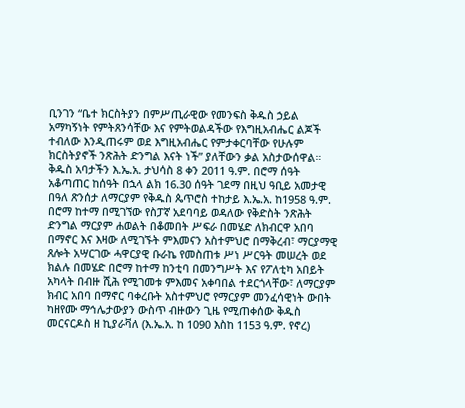ቢንገን “ቤተ ክርስትያን በምሥጢራዊው የመንፍስ ቅዱስ ኃይል አማካኝነት የምትጸንሳቸው እና የምትወልዳችው የእግዚአብሔር ልጆች ተብለው እንዲጠሩም ወደ እግዚአብሔር የምታቀርባቸው የሁሉም ክርስትያኖች ንጽሕት ድንግል እናት ነች” ያለቸውን ቃል አስታውሰዋል።
ቅዱስ አባታችን እ.ኤ.አ. ታህሳስ 8 ቀን 2011 ዓ.ም. በሮማ ሰዓት አቆጣጠር ከሰዓት በኋላ ልክ 16.30 ሰዓት ገደማ በዚህ ዓቢይ አመታዊ በዓለ ጽንሰታ ለማርያም የቅዱስ ጴጥሮስ ተከታይ እ.ኤ.አ. ከ1958 ዓ.ም. በሮማ ከተማ በሚገኘው የስፓኛ አደባባይ ወዳለው የቅድስት ንጽሕት ድንግል ማርያም ሐወልት በቆመበት ሥፍራ በመሄድ ለክብርዋ አበባ በማኖር እና እዛው ለሚገኙት ምእመናን አስተምህሮ በማቅረብ፣ ማርያማዊ ጸሎት አሣርገው ሓዋርያዊ ቡራኬ የመስጠቱ ሥነ ሥርዓት መሠረት ወደ ክልሉ በመሄድ በሮማ ከተማ ከንቲባ በመንግሥት እና የፖለቲካ አበይት አካላት በብዙ ሺሕ የሚገመቱ ምእመና አቀባበል ተደርጎላቸው፣ ለማርያም ክብር አበባ በማኖር ባቀረቡት አስተምህሮ የማርያም መንፈሳዊነት ውበት ካዘየሙ ማኅሌታውያን ውስጥ ብዙውን ጊዜ የሚጠቀሰው ቅዱስ መርናርዶስ ዘ ኪያራቫለ (እ.ኤ.አ. ከ 1090 እስከ 1153 ዓ.ም. የኖረ)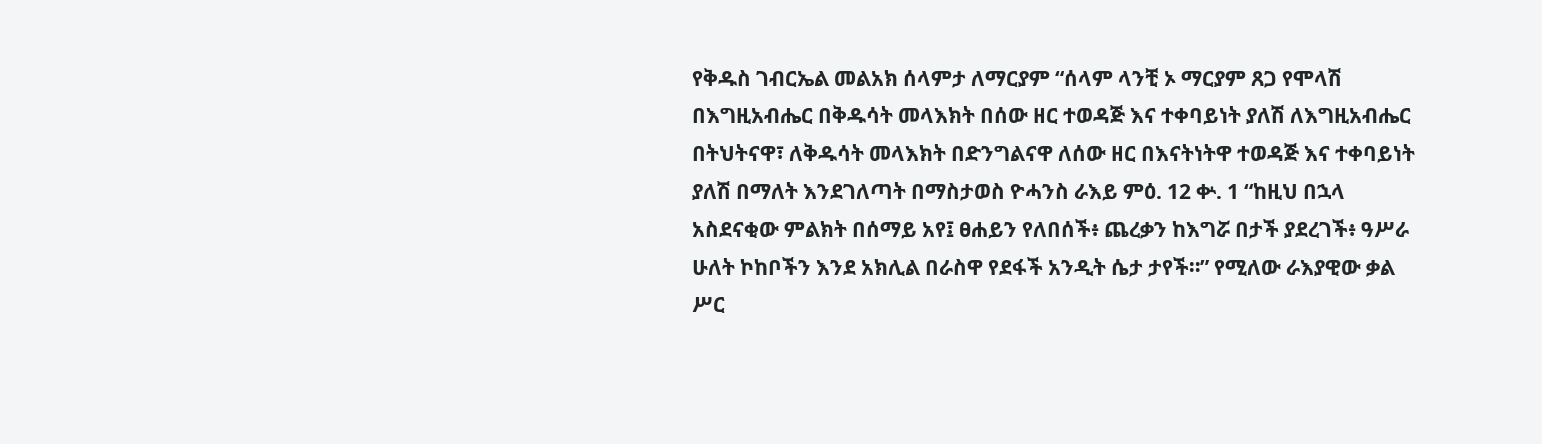የቅዱስ ገብርኤል መልአክ ሰላምታ ለማርያም “ሰላም ላንቺ ኦ ማርያም ጸጋ የሞላሽ በእግዚአብሔር በቅዱሳት መላእክት በሰው ዘር ተወዳጅ እና ተቀባይነት ያለሽ ለእግዚአብሔር በትህትናዋ፣ ለቅዱሳት መላእክት በድንግልናዋ ለሰው ዘር በእናትነትዋ ተወዳጅ እና ተቀባይነት ያለሽ በማለት እንደገለጣት በማስታወስ ዮሓንስ ራእይ ምዕ. 12 ቍ. 1 “ከዚህ በኋላ አስደናቂው ምልክት በሰማይ አየ፤ ፀሐይን የለበሰች፥ ጨረቃን ከእግሯ በታች ያደረገች፥ ዓሥራ ሁለት ኮከቦችን እንደ አክሊል በራስዋ የደፋች አንዲት ሴታ ታየች።” የሚለው ራእያዊው ቃል ሥር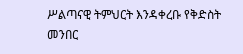ሥልጣናዊ ትምህርት እንዳቀረቡ የቅድስት መንበር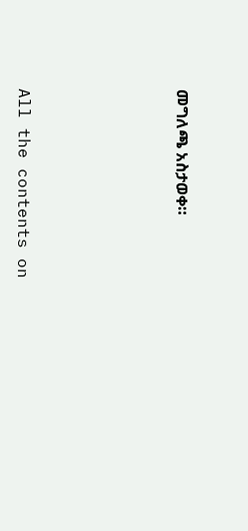መግለጫ አስታወቀ።








All the contents on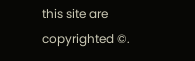this site are copyrighted ©.